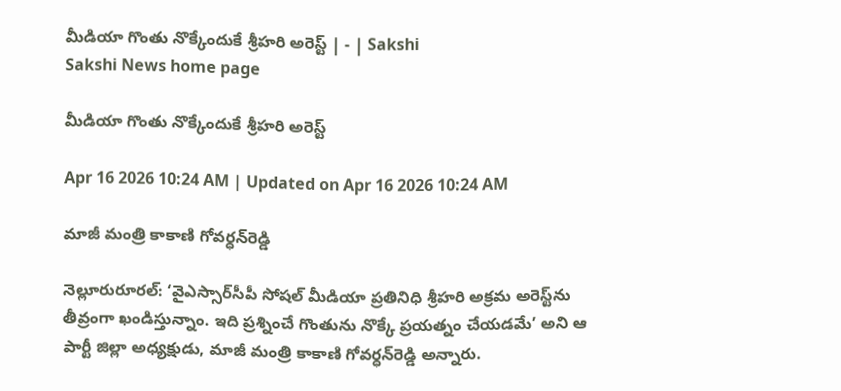మీడియా గొంతు నొక్కేందుకే శ్రీహరి అరెస్ట్‌ | - | Sakshi
Sakshi News home page

మీడియా గొంతు నొక్కేందుకే శ్రీహరి అరెస్ట్‌

Apr 16 2026 10:24 AM | Updated on Apr 16 2026 10:24 AM

మాజీ మంత్రి కాకాణి గోవర్ధన్‌రెడ్డి

నెల్లూరురూరల్‌: ‘వైఎస్సార్‌సీపీ సోషల్‌ మీడియా ప్రతినిధి శ్రీహరి అక్రమ అరెస్ట్‌ను తీవ్రంగా ఖండిస్తున్నాం. ఇది ప్రశ్నించే గొంతును నొక్కే ప్రయత్నం చేయడమే’ అని ఆ పార్టీ జిల్లా అధ్యక్షుడు, మాజీ మంత్రి కాకాణి గోవర్ధన్‌రెడ్డి అన్నారు.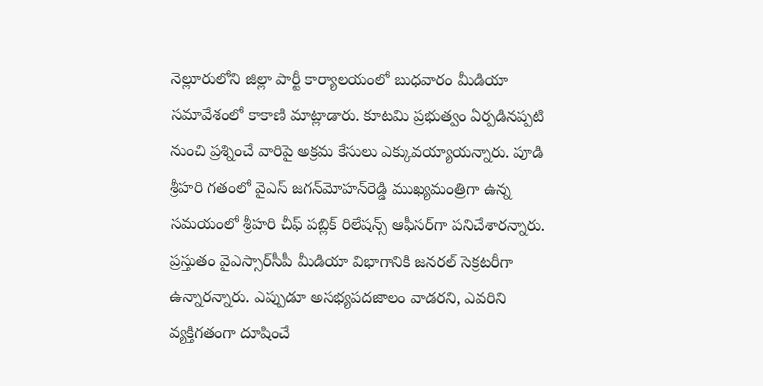నెల్లూరులోని జిల్లా పార్టీ కార్యాలయంలో బుధవారం మీడియా సమావేశంలో కాకాణి మాట్లాడారు. కూటమి ప్రభుత్వం ఏర్పడినప్పటి నుంచి ప్రశ్నించే వారిపై అక్రమ కేసులు ఎక్కువయ్యాయన్నారు. పూడి శ్రీహరి గతంలో వైఎస్‌ జగన్‌మోహన్‌రెడ్డి ముఖ్యమంత్రిగా ఉన్న సమయంలో శ్రీహరి చీఫ్‌ పబ్లిక్‌ రిలేషన్స్‌ ఆఫీసర్‌గా పనిచేశారన్నారు. ప్రస్తుతం వైఎస్సార్‌సీపీ మీడియా విభాగానికి జనరల్‌ సెక్రటరీగా ఉన్నారన్నారు. ఎప్పుడూ అసభ్యపదజాలం వాడరని, ఎవరిని వ్యక్తిగతంగా దూషించే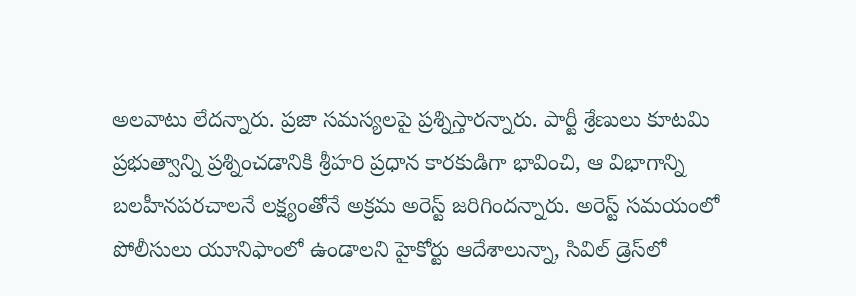అలవాటు లేదన్నారు. ప్రజా సమస్యలపై ప్రశ్నిస్తారన్నారు. పార్టీ శ్రేణులు కూటమి ప్రభుత్వాన్ని ప్రశ్నించడానికి శ్రీహరి ప్రధాన కారకుడిగా భావించి, ఆ విభాగాన్ని బలహీనపరచాలనే లక్ష్యంతోనే అక్రమ అరెస్ట్‌ జరిగిందన్నారు. అరెస్ట్‌ సమయంలో పోలీసులు యూనిఫాంలో ఉండాలని హైకోర్టు ఆదేశాలున్నా, సివిల్‌ డ్రెస్‌లో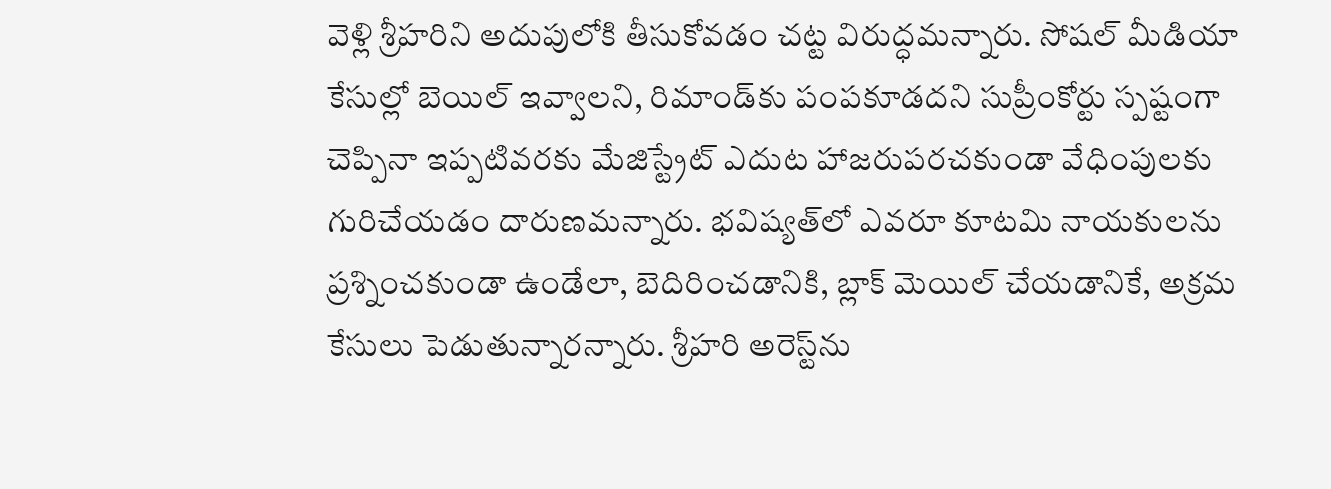వెళ్లి శ్రీహరిని అదుపులోకి తీసుకోవడం చట్ట విరుద్ధమన్నారు. సోషల్‌ మీడియా కేసుల్లో బెయిల్‌ ఇవ్వాలని, రిమాండ్‌కు పంపకూడదని సుప్రీంకోర్టు స్పష్టంగా చెప్పినా ఇప్పటివరకు మేజిస్ట్రేట్‌ ఎదుట హాజరుపరచకుండా వేధింపులకు గురిచేయడం దారుణమన్నారు. భవిష్యత్‌లో ఎవరూ కూటమి నాయకులను ప్రశ్నించకుండా ఉండేలా, బెదిరించడానికి, బ్లాక్‌ మెయిల్‌ చేయడానికే, అక్రమ కేసులు పెడుతున్నారన్నారు. శ్రీహరి అరెస్ట్‌ను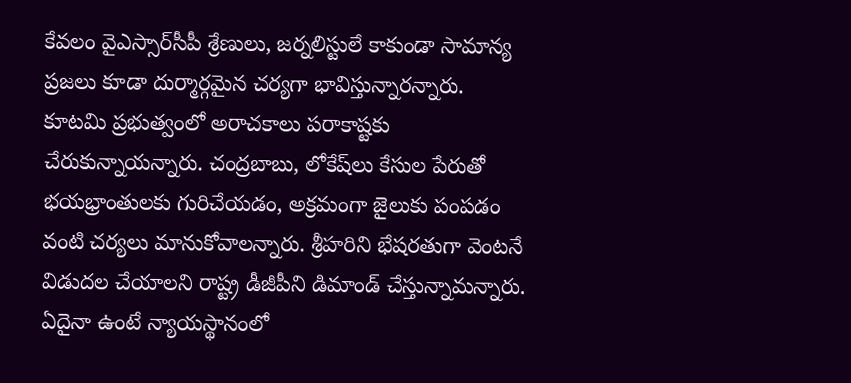కేవలం వైఎస్సార్‌సీపీ శ్రేణులు, జర్నలిస్టులే కాకుండా సామాన్య ప్రజలు కూడా దుర్మార్గమైన చర్యగా భావిస్తున్నారన్నారు. కూటమి ప్రభుత్వంలో అరాచకాలు పరాకాష్టకు చేరుకున్నాయన్నారు. చంద్రబాబు, లోకేష్‌లు కేసుల పేరుతో భయభ్రాంతులకు గురిచేయడం, అక్రమంగా జైలుకు పంపడం వంటి చర్యలు మానుకోవాలన్నారు. శ్రీహరిని భేషరతుగా వెంటనే విడుదల చేయాలని రాష్ట్ర డీజీపీని డిమాండ్‌ చేస్తున్నామన్నారు. ఏదైనా ఉంటే న్యాయస్థానంలో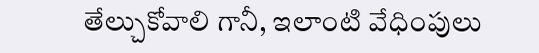తేల్చుకోవాలి గానీ, ఇలాంటి వేధింపులు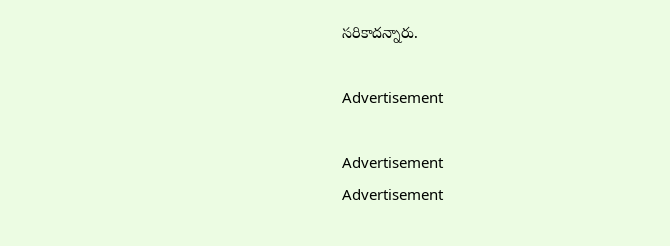సరికాదన్నారు.

Advertisement

Advertisement
Advertisement